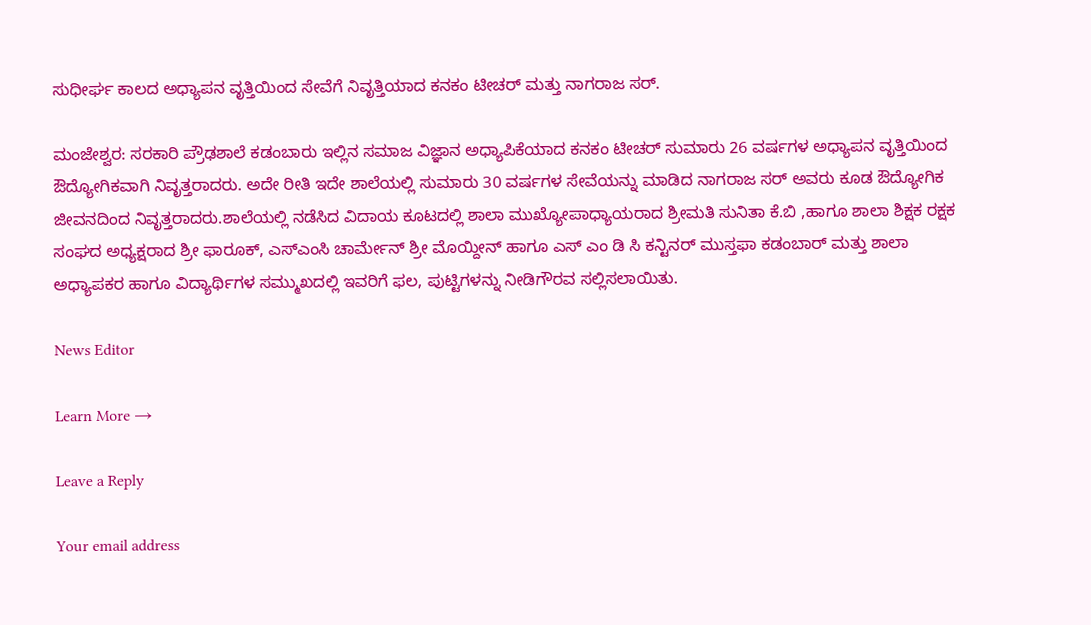ಸುಧೀರ್ಘ ಕಾಲದ ಅಧ್ಯಾಪನ ವೃತ್ತಿಯಿಂದ ಸೇವೆಗೆ ನಿವೃತ್ತಿಯಾದ ಕನಕಂ ಟೀಚರ್ ಮತ್ತು ನಾಗರಾಜ ಸರ್.

ಮಂಜೇಶ್ವರ: ಸರಕಾರಿ ಪ್ರೌಢಶಾಲೆ ಕಡಂಬಾರು ಇಲ್ಲಿನ ಸಮಾಜ ವಿಜ್ಞಾನ ಅಧ್ಯಾಪಿಕೆಯಾದ ಕನಕಂ ಟೀಚರ್ ಸುಮಾರು 26 ವರ್ಷಗಳ ಅಧ್ಯಾಪನ ವೃತ್ತಿಯಿಂದ ಔದ್ಯೋಗಿಕವಾಗಿ ನಿವೃತ್ತರಾದರು. ಅದೇ ರೀತಿ ಇದೇ ಶಾಲೆಯಲ್ಲಿ ಸುಮಾರು 30 ವರ್ಷಗಳ ಸೇವೆಯನ್ನು ಮಾಡಿದ ನಾಗರಾಜ ಸರ್ ಅವರು ಕೂಡ ಔದ್ಯೋಗಿಕ ಜೀವನದಿಂದ ನಿವೃತ್ತರಾದರು.ಶಾಲೆಯಲ್ಲಿ ನಡೆಸಿದ ವಿದಾಯ ಕೂಟದಲ್ಲಿ ಶಾಲಾ ಮುಖ್ಯೋಪಾಧ್ಯಾಯರಾದ ಶ್ರೀಮತಿ ಸುನಿತಾ ಕೆ.ಬಿ ,ಹಾಗೂ ಶಾಲಾ ಶಿಕ್ಷಕ ರಕ್ಷಕ ಸಂಘದ ಅಧ್ಯಕ್ಷರಾದ ಶ್ರೀ ಫಾರೂಕ್, ಎಸ್ಎಂಸಿ ಚಾರ್ಮೇನ್ ಶ್ರೀ ಮೊಯ್ದೀನ್ ಹಾಗೂ ಎಸ್ ಎಂ ಡಿ ಸಿ ಕನ್ಟಿನರ್ ಮುಸ್ತಫಾ ಕಡಂಬಾರ್ ಮತ್ತು ಶಾಲಾ ಅಧ್ಯಾಪಕರ ಹಾಗೂ ವಿದ್ಯಾರ್ಥಿಗಳ ಸಮ್ಮುಖದಲ್ಲಿ ಇವರಿಗೆ ಫಲ, ಪುಟ್ಟಿಗಳನ್ನು ನೀಡಿಗೌರವ ಸಲ್ಲಿಸಲಾಯಿತು.

News Editor

Learn More →

Leave a Reply

Your email address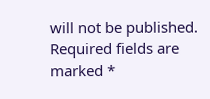will not be published. Required fields are marked *